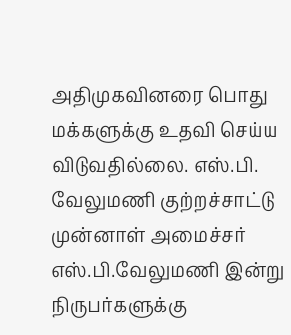அதிமுகவினரை பொது மக்களுக்கு உதவி செய்ய விடுவதில்லை. எஸ்.பி. வேலுமணி குற்றச்சாட்டு
முன்னாள் அமைச்சர் எஸ்.பி.வேலுமணி இன்று நிருபர்களுக்கு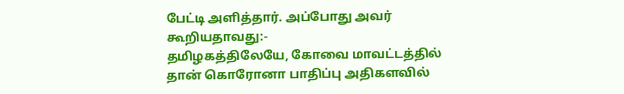பேட்டி அளித்தார். அப்போது அவர் கூறியதாவது:-
தமிழகத்திலேயே, கோவை மாவட்டத்தில் தான் கொரோனா பாதிப்பு அதிகளவில்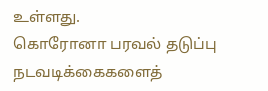உள்ளது.
கொரோனா பரவல் தடுப்பு நடவடிக்கைகளைத்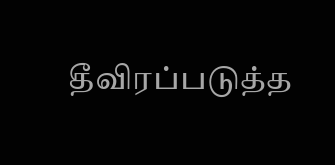தீவிரப்படுத்த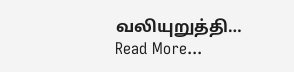வலியுறுத்தி… Read More...